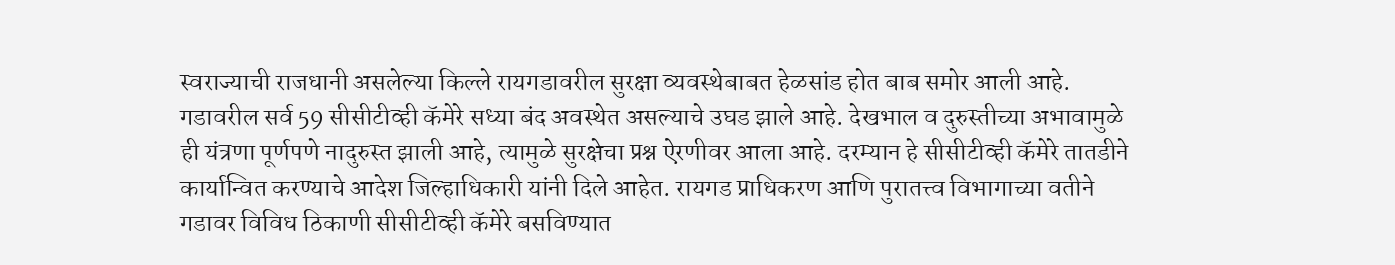स्वराज्याची राजधानी असलेल्या किल्ले रायगडावरील सुरक्षा व्यवस्थेबाबत हेळसांड होत बाब समोर आली आहे. गडावरील सर्व 59 सीसीटीव्ही कॅमेरे सध्या बंद अवस्थेत असल्याचे उघड झाले आहे. देखभाल व दुरुस्तीच्या अभावामुळे ही यंत्रणा पूर्णपणे नादुरुस्त झाली आहे, त्यामुळे सुरक्षेचा प्रश्न ऐरणीवर आला आहे. दरम्यान हे सीसीटीव्ही कॅमेरे तातडीने कार्यान्वित करण्याचे आदेश जिल्हाधिकारी यांनी दिले आहेत. रायगड प्राधिकरण आणि पुरातत्त्व विभागाच्या वतीने गडावर विविध ठिकाणी सीसीटीव्ही कॅमेरे बसविण्यात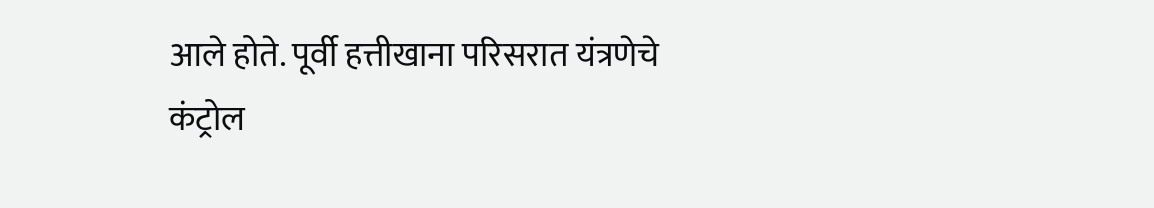आले होते. पूर्वी हत्तीखाना परिसरात यंत्रणेचे कंट्रोल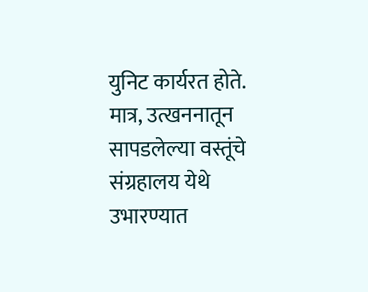युनिट कार्यरत होते. मात्र, उत्खननातून सापडलेल्या वस्तूंचे संग्रहालय येथे उभारण्यात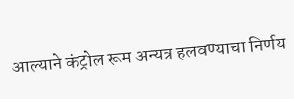आल्याने कंट्रोल रूम अन्यत्र हलवण्याचा निर्णय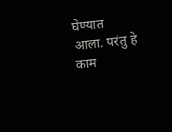घेण्यात आला. परंतु हे काम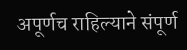अपूर्णच राहिल्याने संपूर्ण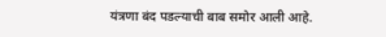यंत्रणा बंद पडल्याची बाब समोर आली आहे.